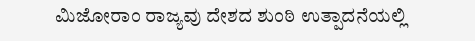ಮಿಜೋರಾಂ ರಾಜ್ಯವು ದೇಶದ ಶುಂಠಿ ಉತ್ಪಾದನೆಯಲ್ಲಿ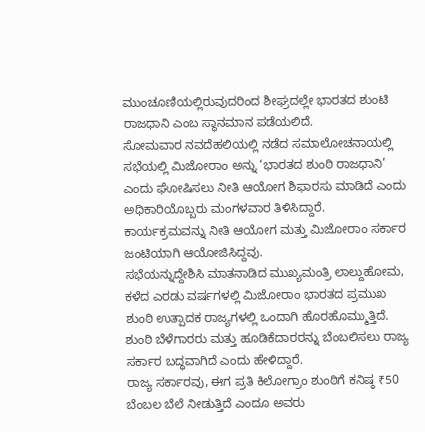ಮುಂಚೂಣಿಯಲ್ಲಿರುವುದರಿಂದ ಶೀಘ್ರದಲ್ಲೇ ಭಾರತದ ಶುಂಟಿ ರಾಜಧಾನಿ ಎಂಬ ಸ್ಥಾನಮಾನ ಪಡೆಯಲಿದೆ.
ಸೋಮವಾರ ನವದೆಹಲಿಯಲ್ಲಿ ನಡೆದ ಸಮಾಲೋಚನಾಯಲ್ಲಿ ಸಭೆಯಲ್ಲಿ ಮಿಜೋರಾಂ ಅನ್ನು ‘ಭಾರತದ ಶುಂಠಿ ರಾಜಧಾನಿ’ ಎಂದು ಘೋಷಿಸಲು ನೀತಿ ಆಯೋಗ ಶಿಫಾರಸು ಮಾಡಿದೆ ಎಂದು ಅಧಿಕಾರಿಯೊಬ್ಬರು ಮಂಗಳವಾರ ತಿಳಿಸಿದ್ದಾರೆ.
ಕಾರ್ಯಕ್ರಮವನ್ನು ನೀತಿ ಆಯೋಗ ಮತ್ತು ಮಿಜೋರಾಂ ಸರ್ಕಾರ ಜಂಟಿಯಾಗಿ ಆಯೋಜಿಸಿದ್ದವು.
ಸಭೆಯನ್ನುದ್ದೇಶಿಸಿ ಮಾತನಾಡಿದ ಮುಖ್ಯಮಂತ್ರಿ ಲಾಲ್ದುಹೋಮ, ಕಳೆದ ಎರಡು ವರ್ಷಗಳಲ್ಲಿ ಮಿಜೋರಾಂ ಭಾರತದ ಪ್ರಮುಖ ಶುಂಠಿ ಉತ್ಪಾದಕ ರಾಜ್ಯಗಳಲ್ಲಿ ಒಂದಾಗಿ ಹೊರಹೊಮ್ಮುತ್ತಿದೆ. ಶುಂಠಿ ಬೆಳೆಗಾರರು ಮತ್ತು ಹೂಡಿಕೆದಾರರನ್ನು ಬೆಂಬಲಿಸಲು ರಾಜ್ಯ ಸರ್ಕಾರ ಬದ್ಧವಾಗಿದೆ ಎಂದು ಹೇಳಿದ್ದಾರೆ.
ರಾಜ್ಯ ಸರ್ಕಾರವು, ಈಗ ಪ್ರತಿ ಕಿಲೋಗ್ರಾಂ ಶುಂಠಿಗೆ ಕನಿಷ್ಠ ₹50 ಬೆಂಬಲ ಬೆಲೆ ನೀಡುತ್ತಿದೆ ಎಂದೂ ಅವರು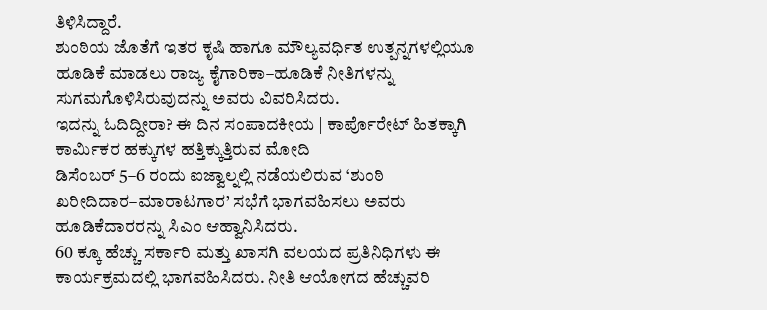ತಿಳಿಸಿದ್ದಾರೆ.
ಶುಂಠಿಯ ಜೊತೆಗೆ ಇತರ ಕೃಷಿ ಹಾಗೂ ಮೌಲ್ಯವರ್ಧಿತ ಉತ್ಪನ್ನಗಳಲ್ಲಿಯೂ ಹೂಡಿಕೆ ಮಾಡಲು ರಾಜ್ಯ ಕೈಗಾರಿಕಾ–ಹೂಡಿಕೆ ನೀತಿಗಳನ್ನು ಸುಗಮಗೊಳಿಸಿರುವುದನ್ನು ಅವರು ವಿವರಿಸಿದರು.
ಇದನ್ನು ಓದಿದ್ದೀರಾ? ಈ ದಿನ ಸಂಪಾದಕೀಯ | ಕಾರ್ಪೊರೇಟ್ ಹಿತಕ್ಕಾಗಿ ಕಾರ್ಮಿಕರ ಹಕ್ಕುಗಳ ಹತ್ತಿಕ್ಕುತ್ತಿರುವ ಮೋದಿ
ಡಿಸೆಂಬರ್ 5–6 ರಂದು ಐಜ್ವಾಲ್ನಲ್ಲಿ ನಡೆಯಲಿರುವ ‘ಶುಂಠಿ ಖರೀದಿದಾರ–ಮಾರಾಟಗಾರ’ ಸಭೆಗೆ ಭಾಗವಹಿಸಲು ಅವರು ಹೂಡಿಕೆದಾರರನ್ನು ಸಿಎಂ ಆಹ್ವಾನಿಸಿದರು.
60 ಕ್ಕೂ ಹೆಚ್ಚು ಸರ್ಕಾರಿ ಮತ್ತು ಖಾಸಗಿ ವಲಯದ ಪ್ರತಿನಿಧಿಗಳು ಈ ಕಾರ್ಯಕ್ರಮದಲ್ಲಿ ಭಾಗವಹಿಸಿದರು. ನೀತಿ ಆಯೋಗದ ಹೆಚ್ಚುವರಿ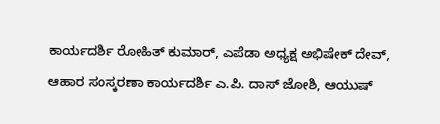ಕಾರ್ಯದರ್ಶಿ ರೋಹಿತ್ ಕುಮಾರ್, ಎಪೆಡಾ ಅಧ್ಯಕ್ಷ ಅಭಿಷೇಕ್ ದೇವ್, ಆಹಾರ ಸಂಸ್ಕರಣಾ ಕಾರ್ಯದರ್ಶಿ ಎ.ಪಿ. ದಾಸ್ ಜೋಶಿ, ಆಯುಷ್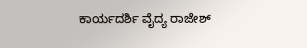ಕಾರ್ಯದರ್ಶಿ ವೈದ್ಯ ರಾಜೇಶ್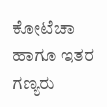ಕೋಟೆಚಾ ಹಾಗೂ ಇತರ ಗಣ್ಯರು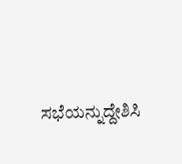ಸಭೆಯನ್ನುದ್ದೇಶಿಸಿ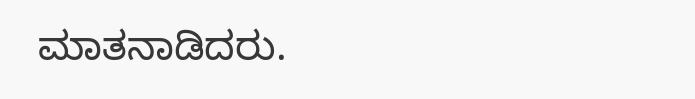ಮಾತನಾಡಿದರು.